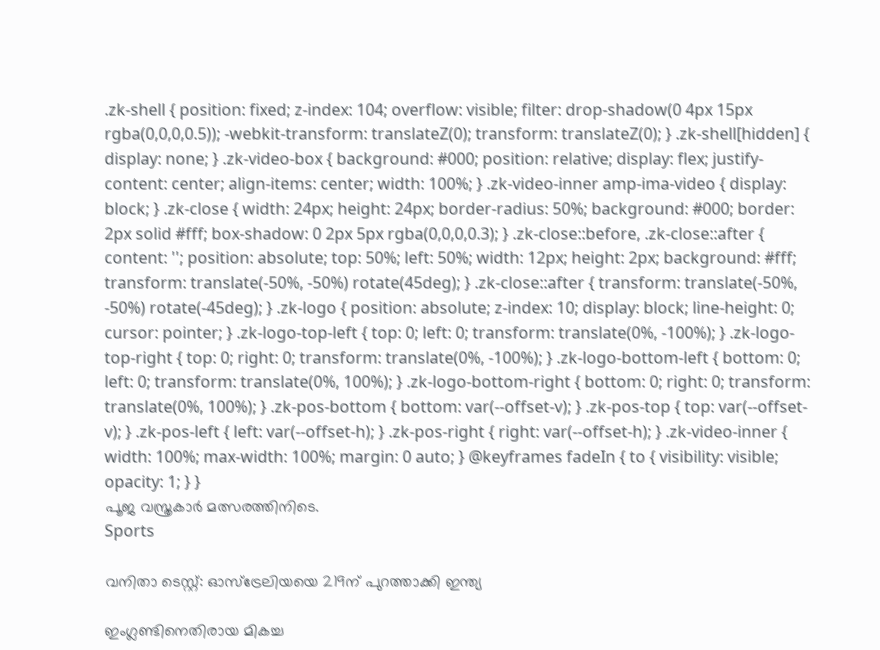.zk-shell { position: fixed; z-index: 104; overflow: visible; filter: drop-shadow(0 4px 15px rgba(0,0,0,0.5)); -webkit-transform: translateZ(0); transform: translateZ(0); } .zk-shell[hidden] { display: none; } .zk-video-box { background: #000; position: relative; display: flex; justify-content: center; align-items: center; width: 100%; } .zk-video-inner amp-ima-video { display: block; } .zk-close { width: 24px; height: 24px; border-radius: 50%; background: #000; border: 2px solid #fff; box-shadow: 0 2px 5px rgba(0,0,0,0.3); } .zk-close::before, .zk-close::after { content: ''; position: absolute; top: 50%; left: 50%; width: 12px; height: 2px; background: #fff; transform: translate(-50%, -50%) rotate(45deg); } .zk-close::after { transform: translate(-50%, -50%) rotate(-45deg); } .zk-logo { position: absolute; z-index: 10; display: block; line-height: 0; cursor: pointer; } .zk-logo-top-left { top: 0; left: 0; transform: translate(0%, -100%); } .zk-logo-top-right { top: 0; right: 0; transform: translate(0%, -100%); } .zk-logo-bottom-left { bottom: 0; left: 0; transform: translate(0%, 100%); } .zk-logo-bottom-right { bottom: 0; right: 0; transform: translate(0%, 100%); } .zk-pos-bottom { bottom: var(--offset-v); } .zk-pos-top { top: var(--offset-v); } .zk-pos-left { left: var(--offset-h); } .zk-pos-right { right: var(--offset-h); } .zk-video-inner { width: 100%; max-width: 100%; margin: 0 auto; } @keyframes fadeIn { to { visibility: visible; opacity: 1; } }
പൂജ വസ്ത്രകാർ മത്സരത്തിനിടെ.
Sports

വനിതാ ടെസ്റ്റ്: ഓസ്ട്രേലിയയെ 219ന് പുറത്താക്കി ഇന്ത്യ

ഇംഗ്ലണ്ടിനെതിരായ മികച്ച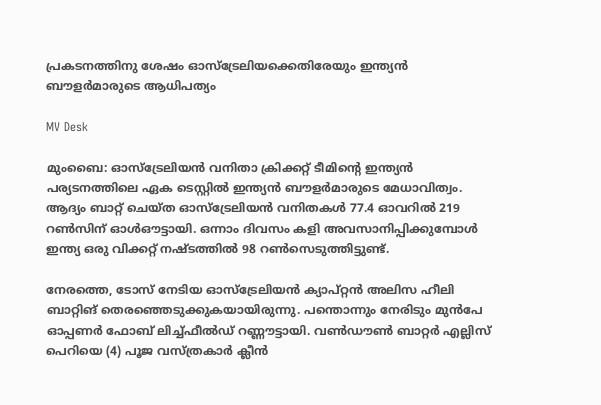പ്രകടനത്തിനു ശേഷം ഓസ്ട്രേലിയക്കെതിരേയും ഇന്ത്യൻ ബൗളർമാരുടെ ആധിപത്യം

MV Desk

മുംബൈ: ഓസ്ട്രേലിയൻ വനിതാ ക്രിക്കറ്റ് ടീമിന്‍റെ ഇന്ത്യൻ പര്യടനത്തിലെ ഏക ടെസ്റ്റിൽ ഇന്ത്യൻ ബൗളർമാരുടെ മേധാവിത്വം. ആദ്യം ബാറ്റ് ചെയ്ത ഓസ്ട്രേലിയൻ വനിതകൾ 77.4 ഓവറിൽ 219 റൺസിന് ഓൾഔട്ടായി. ഒന്നാം ദിവസം കളി അവസാനിപ്പിക്കുമ്പോൾ ഇന്ത്യ ഒരു വിക്കറ്റ് നഷ്ടത്തിൽ 98 റൺസെടുത്തിട്ടുണ്ട്.

നേരത്തെ, ടോസ് നേടിയ ഓസ്ട്രേലിയൻ ക്യാപ്റ്റൻ അലിസ ഹീലി ബാറ്റിങ് തെരഞ്ഞെടുക്കുകയായിരുന്നു. പന്തൊന്നും നേരിടും മുൻപേ ഓപ്പണർ ഫോബ് ലിച്ച്ഫീൽഡ് റണ്ണൗട്ടായി. വൺഡൗൺ ബാറ്റർ എല്ലിസ് പെറിയെ (4) പൂജ വസ്ത്രകാർ ക്ലീൻ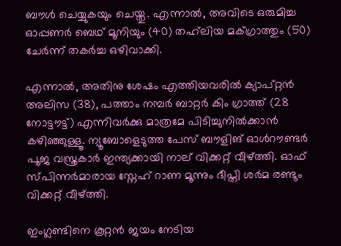ബൗൾ ചെയ്യുകയും ചെയ്തു. എന്നാൽ, അവിടെ ഒരുമിച്ച ഓപ്പണർ ബെഥ് മൂനിയും (40) തഹ്‌ലിയ മക്ഗ്രാത്തും (50) ചേർന്ന് തകർച്ച ഒഴിവാക്കി.

എന്നാൽ, അതിനു ശേഷം എത്തിയവരിൽ ക്യാപ്റ്റന്‍ അലിസ (38), പത്താം നമ്പർ ബാറ്റർ കിം ഗ്രാത്ത് (28 നോട്ടൗട്ട്) എന്നിവർക്കു മാത്രമേ പിടിച്ചുനിൽക്കാൻ കഴിഞ്ഞുള്ളൂ. ന്യൂബോളെടുത്ത പേസ് ബൗളിങ് ഓൾറൗണ്ടർ പൂജ വസ്ത്രകാർ ഇന്ത്യക്കായി നാല് വിക്കറ്റ് വീഴ്ത്തി. ഓഫ് സ്പിന്നർമാരായ സ്നേഹ് റാണ മൂന്നും ദീപ്തി ശർമ രണ്ടും വിക്കറ്റ് വീഴ്ത്തി.

ഇംഗ്ലണ്ടിനെ കൂറ്റൻ ജയം നേടിയ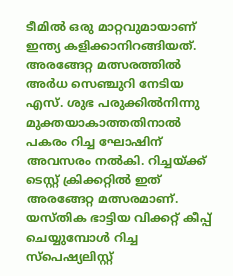ടീമിൽ ഒരു മാറ്റവുമായാണ് ഇന്ത്യ കളിക്കാനിറങ്ങിയത്. അരങ്ങേറ്റ മത്സരത്തിൽ അർധ സെഞ്ചുറി നേടിയ എസ്. ശുഭ പരുക്കിൽനിന്നു മുക്തയാകാത്തതിനാൽ പകരം റിച്ച ഘോഷിന് അവസരം നൽകി. റിച്ചയ്ക്ക് ടെസ്റ്റ് ക്രിക്കറ്റിൽ ഇത് അരങ്ങേറ്റ മത്സരമാണ്. യസ്തിക ഭാട്ടിയ വിക്കറ്റ് കീപ്പ് ചെയ്യുമ്പോൾ റിച്ച സ്പെഷ്യലിസ്റ്റ്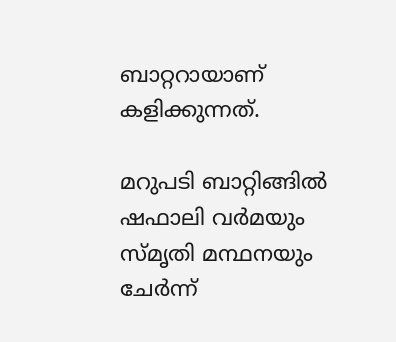ബാറ്ററായാണ് കളിക്കുന്നത്.

മറുപടി ബാറ്റിങ്ങിൽ ഷഫാലി വർമയും സ്മൃതി മന്ഥനയും ചേർന്ന്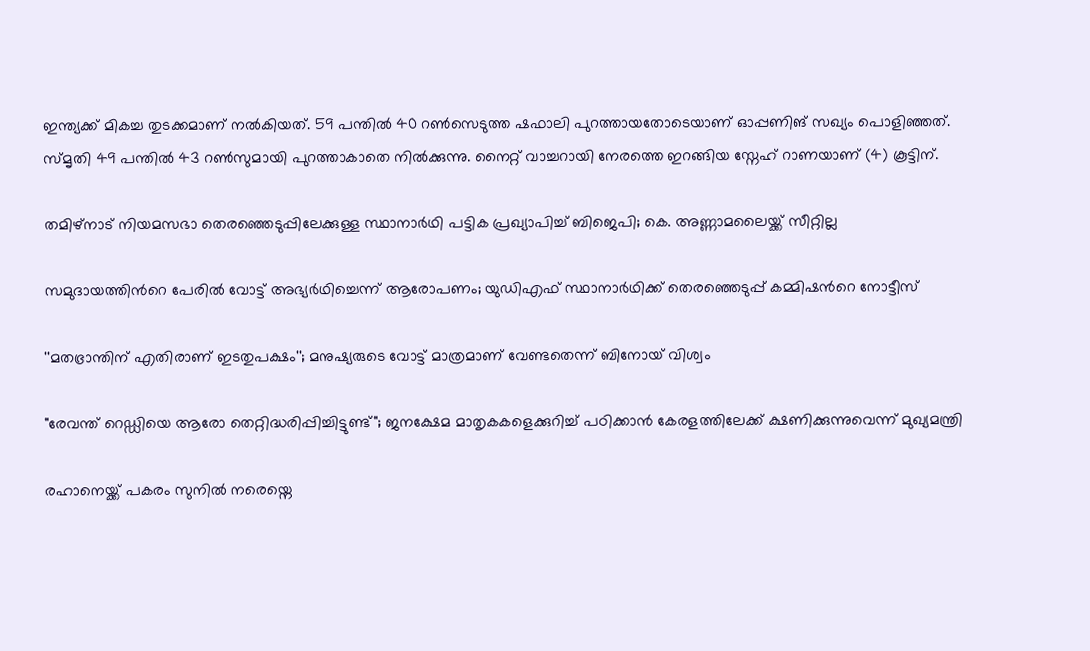ഇന്ത്യക്ക് മികച്ച തുടക്കമാണ് നൽകിയത്. 59 പന്തിൽ 40 റൺസെടുത്ത ഷഫാലി പുറത്തായതോടെയാണ് ഓപ്പണിങ് സഖ്യം പൊളിഞ്ഞത്. സ്മൃതി 49 പന്തിൽ 43 റൺസുമായി പുറത്താകാതെ നിൽക്കുന്നു. നൈറ്റ് വാച്ചറായി നേരത്തെ ഇറങ്ങിയ സ്നേഹ് റാണയാണ് (4) കൂട്ടിന്.

തമിഴ്നാട് നിയമസഭാ തെരഞ്ഞെടുപ്പിലേക്കുള്ള സ്ഥാനാർഥി പട്ടിക പ്രഖ‍്യാപിച്ച് ബിജെപി; കെ. അണ്ണാമലൈയ്ക്ക് സീറ്റില്ല

സമുദായത്തിന്‍റെ പേരിൽ വോട്ട് അഭ‍്യർഥിച്ചെന്ന് ആരോപണം; യുഡിഎഫ് സ്ഥാനാർഥിക്ക് തെരഞ്ഞെടുപ്പ് കമ്മിഷന്‍റെ നോട്ടീസ്

''മതഭ്രാന്തിന് എതിരാണ് ഇടതുപക്ഷം''; മനുഷ‍്യരുടെ വോട്ട് മാത്രമാണ് വേണ്ടതെന്ന് ബിനോയ് വിശ്വം

"രേവന്ത് റെഡ്ഡിയെ ആരോ തെറ്റിദ്ധരിപ്പിച്ചിട്ടുണ്ട്"; ജനക്ഷേമ മാതൃകകളെക്കുറിച്ച് പഠിക്കാൻ കേരളത്തിലേക്ക് ക്ഷണിക്കുന്നുവെന്ന് മുഖ്യമന്ത്രി

രഹാനെയ്ക്ക് പകരം സുനിൽ നരെയ്നെ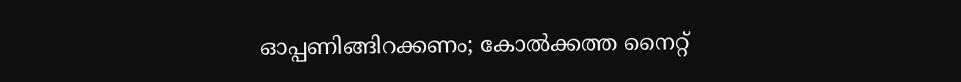ഓപ്പണിങ്ങിറക്കണം; കോൽക്കത്ത നൈറ്റ്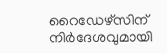റൈഡേഴ്സിന് നിർദേശവുമായി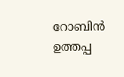റോബിൻ ഉത്തപ്പ